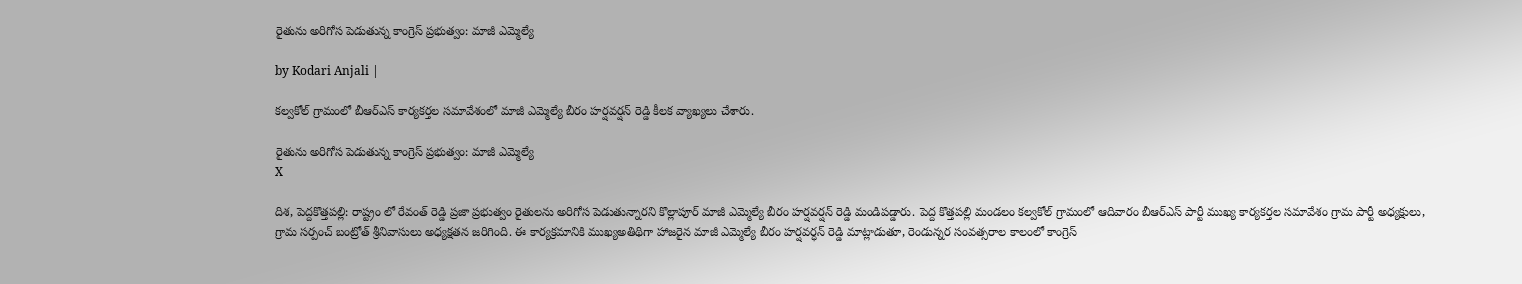రైతును అరిగోస పెడుతున్న కాంగ్రెస్ ప్రభుత్వం: మాజీ ఎమ్మెల్యే

by Kodari Anjali |

కల్వకోల్ గ్రామంలో బీఆర్ఎస్ కార్యకర్తల సమావేశంలో మాజీ ఎమ్మెల్యే బీరం హర్షవర్షన్ రెడ్డి కీలక వ్యాఖ్యలు చేశారు.

రైతును అరిగోస పెడుతున్న కాంగ్రెస్ ప్రభుత్వం: మాజీ ఎమ్మెల్యే
X

దిశ, పెద్దకొత్తపల్లి: రాష్ట్రం లో రేవంత్ రెడ్డి ప్రజా ప్రభుత్వం రైతులను అరిగోస పెడుతున్నారని కొల్లాపూర్ మాజీ ఎమ్మెల్యే బీరం హర్షవర్షన్ రెడ్డి మండిపడ్డారు. పెద్ద కొత్తపల్లి మండలం కల్వకోల్ గ్రామంలో ఆదివారం బీఆర్ఎస్ పార్టీ ముఖ్య కార్యకర్తల సమావేశం గ్రామ పార్టీ అధ్యక్షులు, గ్రామ సర్పంచ్ బంట్రోత్ శ్రీనివాసులు అధ్యక్షతన జరిగింది. ఈ కార్యక్రమానికి ముఖ్యఅతిథిగా హాజరైన మాజీ ఎమ్మెల్యే బీరం హర్షవర్ధన్ రెడ్డి మాట్లాడుతూ, రెండున్నర సంవత్సరాల కాలంలో కాంగ్రెస్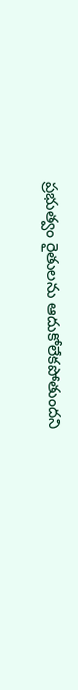ప్రభుత్వం రైతులను ఆదుకోలేకపోతుందని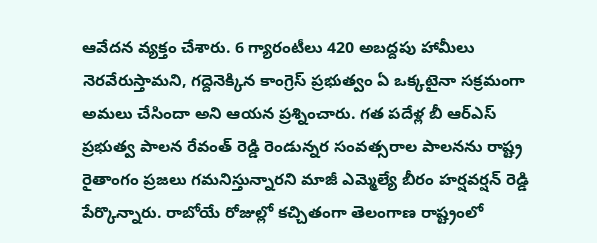ఆవేదన వ్యక్తం చేశారు. 6 గ్యారంటీలు 420 అబద్దపు హామీలు నెరవేరుస్తామని, గద్దెనెక్కిన కాంగ్రెస్ ప్రభుత్వం ఏ ఒక్కటైనా సక్రమంగా అమలు చేసిందా అని ఆయన ప్రశ్నించారు. గత పదేళ్ల బీ ఆర్ఎస్ ప్రభుత్వ పాలన రేవంత్ రెడ్డి రెండున్నర సంవత్సరాల పాలనను రాష్ట్ర రైతాంగం ప్రజలు గమనిస్తున్నారని మాజీ ఎమ్మెల్యే బీరం హర్షవర్షన్ రెడ్డి పేర్కొన్నారు. రాబోయే రోజుల్లో కచ్చితంగా తెలంగాణ రాష్ట్రంలో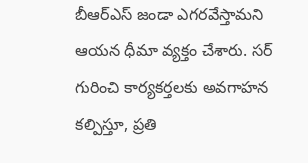బీఆర్ఎస్ జండా ఎగరవేస్తామని ఆయన ధీమా వ్యక్తం చేశారు. సర్ గురించి కార్యకర్తలకు అవగాహన కల్పిస్తూ, ప్రతి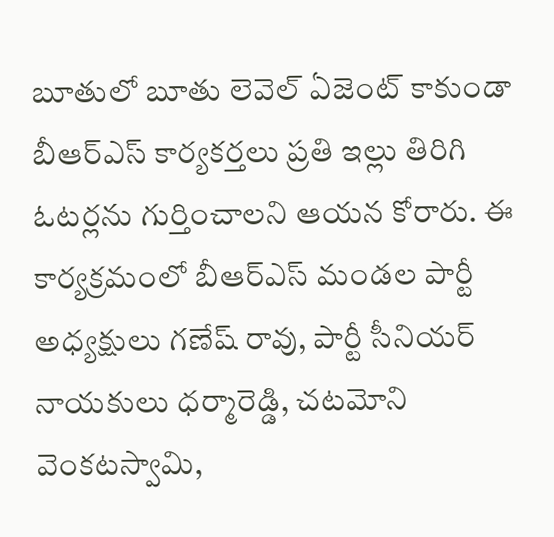బూతులో బూతు లెవెల్ ఏజెంట్ కాకుండా బీఆర్ఎస్ కార్యకర్తలు ప్రతి ఇల్లు తిరిగి ఓటర్లను గుర్తించాలని ఆయన కోరారు. ఈ కార్యక్రమంలో బీఆర్ఎస్ మండల పార్టీ అధ్యక్షులు గణేష్ రావు, పార్టీ సీనియర్ నాయకులు ధర్మారెడ్డి, చటమోని వెంకటస్వామి,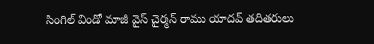సింగిల్ విండో మాజీ వైస్ చైర్మన్ రాము యాదవ్ తదితరులు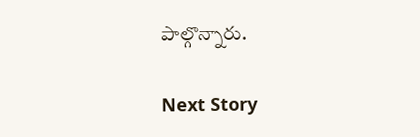పాల్గొన్నారు.

Next Story